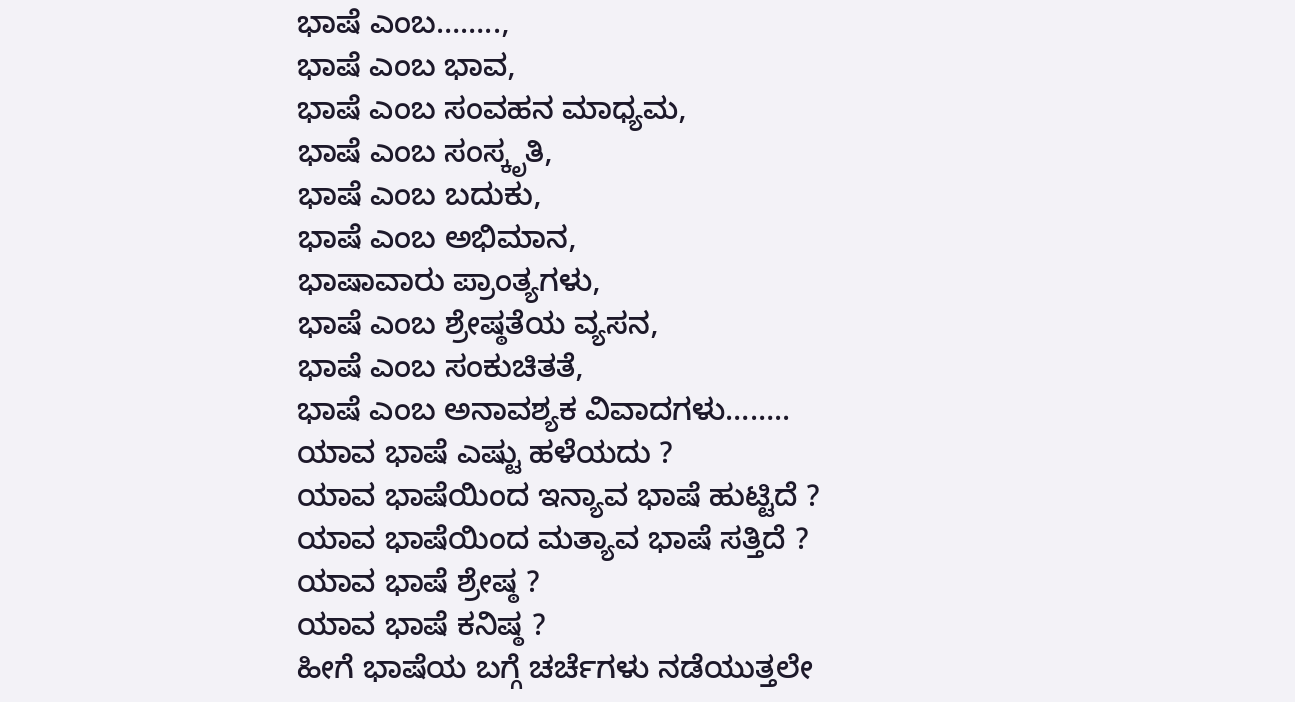ಭಾಷೆ ಎಂಬ……..,
ಭಾಷೆ ಎಂಬ ಭಾವ,
ಭಾಷೆ ಎಂಬ ಸಂವಹನ ಮಾಧ್ಯಮ,
ಭಾಷೆ ಎಂಬ ಸಂಸ್ಕೃತಿ,
ಭಾಷೆ ಎಂಬ ಬದುಕು,
ಭಾಷೆ ಎಂಬ ಅಭಿಮಾನ,
ಭಾಷಾವಾರು ಪ್ರಾಂತ್ಯಗಳು,
ಭಾಷೆ ಎಂಬ ಶ್ರೇಷ್ಠತೆಯ ವ್ಯಸನ,
ಭಾಷೆ ಎಂಬ ಸಂಕುಚಿತತೆ,
ಭಾಷೆ ಎಂಬ ಅನಾವಶ್ಯಕ ವಿವಾದಗಳು……..
ಯಾವ ಭಾಷೆ ಎಷ್ಟು ಹಳೆಯದು ?
ಯಾವ ಭಾಷೆಯಿಂದ ಇನ್ಯಾವ ಭಾಷೆ ಹುಟ್ಟಿದೆ ?
ಯಾವ ಭಾಷೆಯಿಂದ ಮತ್ಯಾವ ಭಾಷೆ ಸತ್ತಿದೆ ?
ಯಾವ ಭಾಷೆ ಶ್ರೇಷ್ಠ ?
ಯಾವ ಭಾಷೆ ಕನಿಷ್ಠ ?
ಹೀಗೆ ಭಾಷೆಯ ಬಗ್ಗೆ ಚರ್ಚೆಗಳು ನಡೆಯುತ್ತಲೇ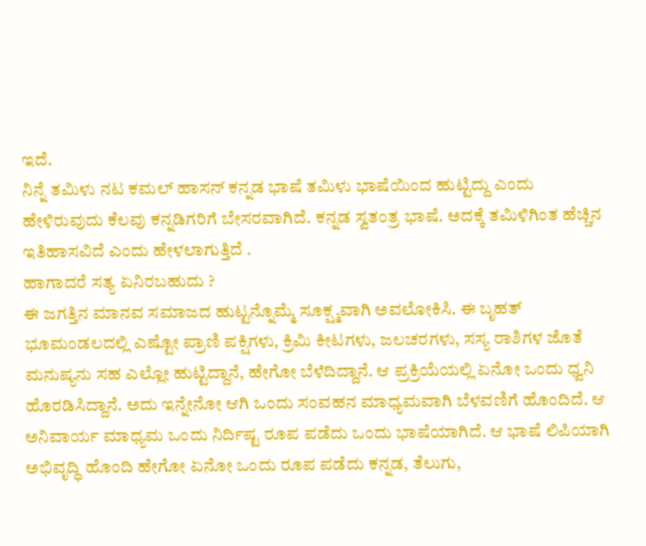ಇದೆ.
ನಿನ್ನೆ ತಮಿಳು ನಟ ಕಮಲ್ ಹಾಸನ್ ಕನ್ನಡ ಭಾಷೆ ತಮಿಳು ಭಾಷೆಯಿಂದ ಹುಟ್ಟಿದ್ದು ಎಂದು ಹೇಳಿರುವುದು ಕೆಲವು ಕನ್ನಡಿಗರಿಗೆ ಬೇಸರವಾಗಿದೆ. ಕನ್ನಡ ಸ್ವತಂತ್ರ ಭಾಷೆ. ಅದಕ್ಕೆ ತಮಿಳಿಗಿಂತ ಹೆಚ್ಚಿನ ಇತಿಹಾಸವಿದೆ ಎಂದು ಹೇಳಲಾಗುತ್ತಿದೆ .
ಹಾಗಾದರೆ ಸತ್ಯ ಏನಿರಬಹುದು ?
ಈ ಜಗತ್ತಿನ ಮಾನವ ಸಮಾಜದ ಹುಟ್ಟನ್ನೊಮ್ಮೆ ಸೂಕ್ಷ್ಮವಾಗಿ ಅವಲೋಕಿಸಿ. ಈ ಬೃಹತ್ ಭೂಮಂಡಲದಲ್ಲಿ ಎಷ್ಟೋ ಪ್ರಾಣಿ ಪಕ್ಷಿಗಳು, ಕ್ರಿಮಿ ಕೀಟಗಳು, ಜಲಚರಗಳು, ಸಸ್ಯ ರಾಶಿಗಳ ಜೊತೆ ಮನುಷ್ಯನು ಸಹ ಎಲ್ಲೋ ಹುಟ್ಟಿದ್ದಾನೆ, ಹೇಗೋ ಬೆಳೆದಿದ್ದಾನೆ. ಆ ಪ್ರಕ್ರಿಯೆಯಲ್ಲಿ ಏನೋ ಒಂದು ಧ್ವನಿ ಹೊರಡಿಸಿದ್ದಾನೆ. ಅದು ಇನ್ನೇನೋ ಆಗಿ ಒಂದು ಸಂವಹನ ಮಾಧ್ಯಮವಾಗಿ ಬೆಳವಣಿಗೆ ಹೊಂದಿದೆ. ಆ ಅನಿವಾರ್ಯ ಮಾಧ್ಯಮ ಒಂದು ನಿರ್ದಿಷ್ಟ ರೂಪ ಪಡೆದು ಒಂದು ಭಾಷೆಯಾಗಿದೆ. ಆ ಭಾಷೆ ಲಿಪಿಯಾಗಿ ಅಭಿವೃದ್ಧಿ ಹೊಂದಿ ಹೇಗೋ ಏನೋ ಒಂದು ರೂಪ ಪಡೆದು ಕನ್ನಡ, ತೆಲುಗು,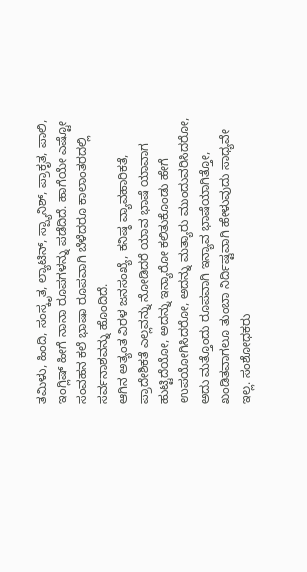ತಮಿಳು, ಹಿಂದಿ, ಸಂಸ್ಕೃತ, ಲ್ಯಾಟಿನ್, ಸ್ಪ್ಯಾನಿಶ್, ಪ್ರಾಕೃತ, ಪಾಲಿ, ಇಂಗ್ಲಿಷ್ ಹೀಗೆ ನಾನಾ ರೂಪಗಳನ್ನು ಪಡೆದಿದೆ. ಹಾಗೆಯೇ ಎಷ್ಟೋ ಸಂವಹನ ಕಲೆ ಭಾಷಾ ರೂಪವಾಗಿ ಬೆಳೆದರೂ ಕಾಲಾಂತರದಲ್ಲಿ ಸರ್ವನಾಶವನ್ನು ಹೊಂದಿದೆ.
ಆಗಿನ ಅತ್ಯಂತ ವಿರಳ ಜನಸಂಖ್ಯೆ, ಕನಿಷ್ಠ ವ್ಯಾವಹಾರಿಕತೆ, ಪ್ರಾದೇಶಿಕತೆ ಎಲ್ಲವನ್ನು ನೋಡಿದರೆ ಯಾವ ಭಾಷೆ ಯಾವಾಗ ಹುಟ್ಟಿದೆಯೋ, ಅದನ್ನು ಇನ್ಯಾರೋ ಕಲಿತುಕೊಂಡು ಹೇಗೆ ಉಪಯೋಗಿಸಿದರೋ, ಅದನ್ನು ಮತ್ಯಾರು ಮುಂದುವರಿಸಿದರೋ, ಅದು ಮತ್ತೊಂದು ರೂಪವಾಗಿ ಇನ್ಯಾವ ಭಾಷೆಯಾಗಿತ್ತೋ, ಖಂಡಿತವಾಗಲೂ ತುಂಬಾ ನಿರ್ದಿಷ್ಟವಾಗಿ ಹೇಳುವುದು ಸಾಧ್ಯವೇ ಇಲ್ಲ. ಸಂಶೋಧಕರು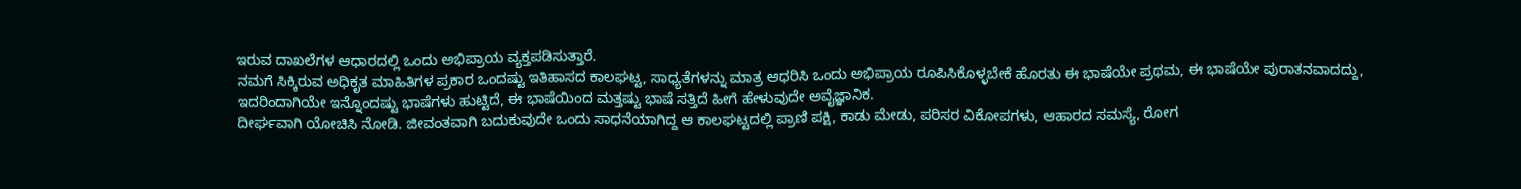ಇರುವ ದಾಖಲೆಗಳ ಆಧಾರದಲ್ಲಿ ಒಂದು ಅಭಿಪ್ರಾಯ ವ್ಯಕ್ತಪಡಿಸುತ್ತಾರೆ.
ನಮಗೆ ಸಿಕ್ಕಿರುವ ಅಧಿಕೃತ ಮಾಹಿತಿಗಳ ಪ್ರಕಾರ ಒಂದಷ್ಟು ಇತಿಹಾಸದ ಕಾಲಘಟ್ಟ, ಸಾಧ್ಯತೆಗಳನ್ನು ಮಾತ್ರ ಆಧರಿಸಿ ಒಂದು ಅಭಿಪ್ರಾಯ ರೂಪಿಸಿಕೊಳ್ಳಬೇಕೆ ಹೊರತು ಈ ಭಾಷೆಯೇ ಪ್ರಥಮ, ಈ ಭಾಷೆಯೇ ಪುರಾತನವಾದದ್ದು, ಇದರಿಂದಾಗಿಯೇ ಇನ್ನೊಂದಷ್ಟು ಭಾಷೆಗಳು ಹುಟ್ಟಿದೆ, ಈ ಭಾಷೆಯಿಂದ ಮತ್ತಷ್ಟು ಭಾಷೆ ಸತ್ತಿದೆ ಹೀಗೆ ಹೇಳುವುದೇ ಅವೈಜ್ಞಾನಿಕ.
ದೀರ್ಘವಾಗಿ ಯೋಚಿಸಿ ನೋಡಿ. ಜೀವಂತವಾಗಿ ಬದುಕುವುದೇ ಒಂದು ಸಾಧನೆಯಾಗಿದ್ದ ಆ ಕಾಲಘಟ್ಟದಲ್ಲಿ ಪ್ರಾಣಿ ಪಕ್ಷಿ, ಕಾಡು ಮೇಡು, ಪರಿಸರ ವಿಕೋಪಗಳು, ಆಹಾರದ ಸಮಸ್ಯೆ, ರೋಗ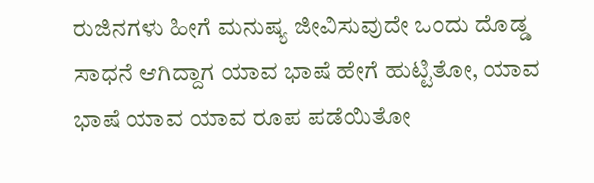ರುಜಿನಗಳು ಹೀಗೆ ಮನುಷ್ಯ ಜೀವಿಸುವುದೇ ಒಂದು ದೊಡ್ಡ ಸಾಧನೆ ಆಗಿದ್ದಾಗ ಯಾವ ಭಾಷೆ ಹೇಗೆ ಹುಟ್ಟಿತೋ, ಯಾವ ಭಾಷೆ ಯಾವ ಯಾವ ರೂಪ ಪಡೆಯಿತೋ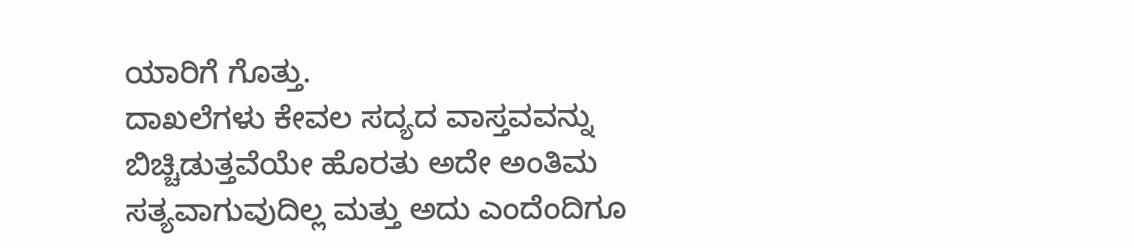ಯಾರಿಗೆ ಗೊತ್ತು.
ದಾಖಲೆಗಳು ಕೇವಲ ಸದ್ಯದ ವಾಸ್ತವವನ್ನು ಬಿಚ್ಚಿಡುತ್ತವೆಯೇ ಹೊರತು ಅದೇ ಅಂತಿಮ ಸತ್ಯವಾಗುವುದಿಲ್ಲ ಮತ್ತು ಅದು ಎಂದೆಂದಿಗೂ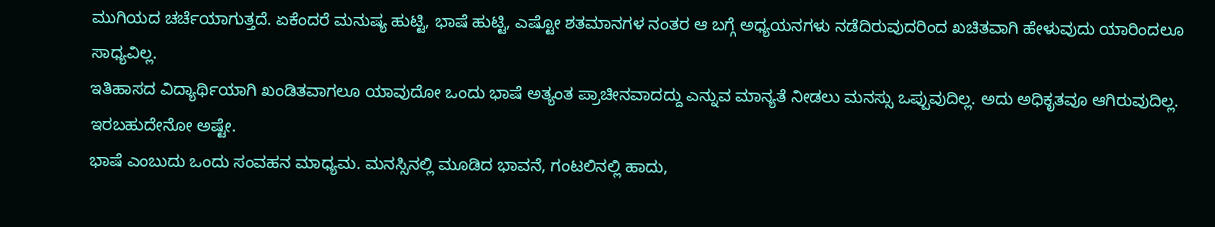ಮುಗಿಯದ ಚರ್ಚೆಯಾಗುತ್ತದೆ. ಏಕೆಂದರೆ ಮನುಷ್ಯ ಹುಟ್ಟಿ, ಭಾಷೆ ಹುಟ್ಟಿ, ಎಷ್ಟೋ ಶತಮಾನಗಳ ನಂತರ ಆ ಬಗ್ಗೆ ಅಧ್ಯಯನಗಳು ನಡೆದಿರುವುದರಿಂದ ಖಚಿತವಾಗಿ ಹೇಳುವುದು ಯಾರಿಂದಲೂ ಸಾಧ್ಯವಿಲ್ಲ.
ಇತಿಹಾಸದ ವಿದ್ಯಾರ್ಥಿಯಾಗಿ ಖಂಡಿತವಾಗಲೂ ಯಾವುದೋ ಒಂದು ಭಾಷೆ ಅತ್ಯಂತ ಪ್ರಾಚೀನವಾದದ್ದು ಎನ್ನುವ ಮಾನ್ಯತೆ ನೀಡಲು ಮನಸ್ಸು ಒಪ್ಪುವುದಿಲ್ಲ. ಅದು ಅಧಿಕೃತವೂ ಆಗಿರುವುದಿಲ್ಲ. ಇರಬಹುದೇನೋ ಅಷ್ಟೇ.
ಭಾಷೆ ಎಂಬುದು ಒಂದು ಸಂವಹನ ಮಾಧ್ಯಮ. ಮನಸ್ಸಿನಲ್ಲಿ ಮೂಡಿದ ಭಾವನೆ, ಗಂಟಲಿನಲ್ಲಿ ಹಾದು,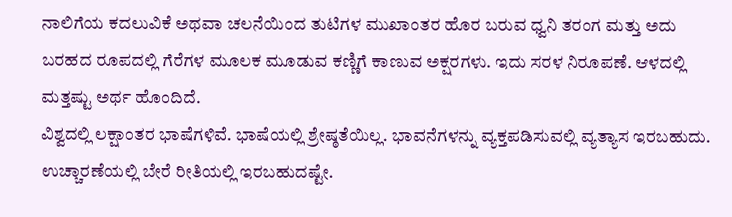ನಾಲಿಗೆಯ ಕದಲುವಿಕೆ ಅಥವಾ ಚಲನೆಯಿಂದ ತುಟಿಗಳ ಮುಖಾಂತರ ಹೊರ ಬರುವ ಧ್ವನಿ ತರಂಗ ಮತ್ತು ಅದು ಬರಹದ ರೂಪದಲ್ಲಿ ಗೆರೆಗಳ ಮೂಲಕ ಮೂಡುವ ಕಣ್ಣಿಗೆ ಕಾಣುವ ಅಕ್ಷರಗಳು. ಇದು ಸರಳ ನಿರೂಪಣೆ. ಆಳದಲ್ಲಿ ಮತ್ತಷ್ಟು ಅರ್ಥ ಹೊಂದಿದೆ.
ವಿಶ್ವದಲ್ಲಿ ಲಕ್ಷಾಂತರ ಭಾಷೆಗಳಿವೆ. ಭಾಷೆಯಲ್ಲಿ ಶ್ರೇಷ್ಠತೆಯಿಲ್ಲ. ಭಾವನೆಗಳನ್ನು ವ್ಯಕ್ತಪಡಿಸುವಲ್ಲಿ ವ್ಯತ್ಯಾಸ ಇರಬಹುದು. ಉಚ್ಚಾರಣೆಯಲ್ಲಿ ಬೇರೆ ರೀತಿಯಲ್ಲಿ ಇರಬಹುದಷ್ಟೇ.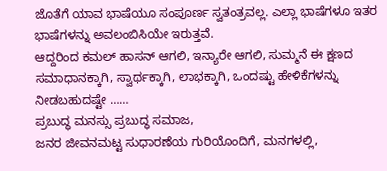ಜೊತೆಗೆ ಯಾವ ಭಾಷೆಯೂ ಸಂಪೂರ್ಣ ಸ್ವತಂತ್ರವಲ್ಲ. ಎಲ್ಲಾ ಭಾಷೆಗಳೂ ಇತರ ಭಾಷೆಗಳನ್ನು ಅವಲಂಬಿಸಿಯೇ ಇರುತ್ತವೆ.
ಆದ್ದರಿಂದ ಕಮಲ್ ಹಾಸನ್ ಆಗಲಿ, ಇನ್ಯಾರೇ ಆಗಲಿ, ಸುಮ್ಮನೆ ಈ ಕ್ಷಣದ ಸಮಾಧಾನಕ್ಕಾಗಿ, ಸ್ವಾರ್ಥಕ್ಕಾಗಿ, ಲಾಭಕ್ಕಾಗಿ, ಒಂದಷ್ಟು ಹೇಳಿಕೆಗಳನ್ನು ನೀಡಬಹುದಷ್ಟೇ ……
ಪ್ರಬುದ್ಧ ಮನಸ್ಸು ಪ್ರಬುದ್ಧ ಸಮಾಜ,
ಜನರ ಜೀವನಮಟ್ಟ ಸುಧಾರಣೆಯ ಗುರಿಯೊಂದಿಗೆ, ಮನಗಳಲ್ಲಿ,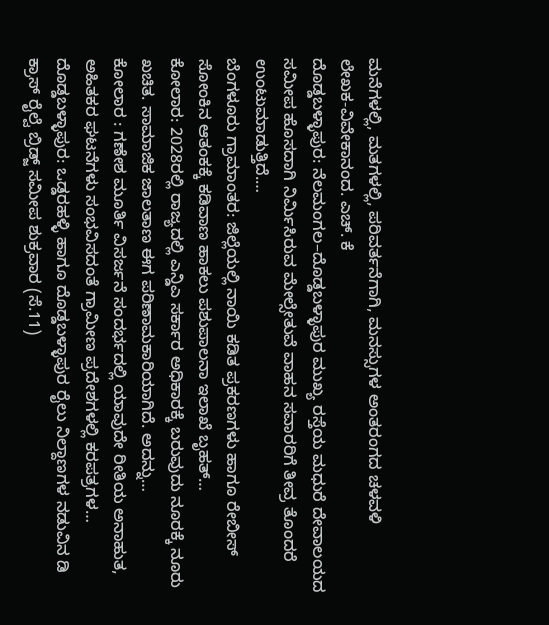ಮನೆಗಳಲ್ಲಿ, ಮತಗಳಲ್ಲಿ, ಪರಿವರ್ತನೆಗಾಗಿ, ಮನಸ್ಸುಗಳ ಅಂತರಂಗದ ಚಳವಳಿ
ಲೇಖಕ-ವಿವೇಕಾನಂದ. ಎಚ್. ಕೆ
ದೊಡ್ಡಬಳ್ಳಾಪುರ: ನೆಲಮಂಗಲ–ದೊಡ್ಡಬಳ್ಳಾಪುರ ಮುಖ್ಯ ರಸ್ತೆಯ ಮಧುರೆ ದೇವಾಲಯದ ಸಮೀಪ ಹೊಸದಾಗಿ ನಿರ್ಮಿಸಿರುವ ಮೇಲ್ಸೇತುವೆ ವಾಹನ ಸವಾರರಿಗೆ ತೀವ್ರ ತೊಂದರೆ ಉಂಟುಮಾಡುತ್ತಿದೆ.…
ಬೆಂಗಳೂರು ಗ್ರಾಮಾಂತರ: ಜಿಲ್ಲೆಯಲ್ಲಿ ನಾಯಿ ಕಡಿತ ಪ್ರಕರಣಗಳು ಹಾಗೂ ರೇಬೀಸ್ ಸೋಂಕಿನ ಆತಂಕಕ್ಕೆ ಕಡಿವಾಣ ಹಾಕಲು ಪಶುಪಾಲನಾ ಇಲಾಖೆ ಬೃಹತ್…
ಕೋಲಾರ: 2028ರಲ್ಲಿ ರಾಜ್ಯದಲ್ಲಿ ಎನ್ಡಿಎ ಸರ್ಕಾರ ಅಧಿಕಾರಕ್ಕೆ ಬರುವುದು ನೂರಕ್ಕೆ ನೂರು ಖಚಿತ. ಸಾಮಾಜಿಕ ಜಾಲತಾಣ ಈಗ ಪರಿಣಾಮಕಾರಿಯಾಗಿದೆ. ಅದನ್ನು…
ಕೋಲಾರ : ಗಣೇಶ ಮೂರ್ತಿ ವಿಸರ್ಜನೆ ಸಂದರ್ಭದಲ್ಲಿ ಯಾವುದೇ ರೀತಿಯ ಅನಾಹುತ, ಅಹಿತಕರ ಘಟನೆಗಳು ಸಂಭವಿಸದಂತೆ ಗ್ರಾಮೀಣ ಪ್ರದೇಶಗಳಲ್ಲಿ ಕರಪತ್ರಗಳ…
ದೊಡ್ಡಬಳ್ಳಾಪುರ: ಒಡ್ಡರಹಳ್ಳಿ ಹಾಗೂ ದೊಡ್ಡಬಳ್ಳಾಪುರ ರೈಲು ನಿಲ್ದಾಣಗಳ ನಡುವಿನ ಡಿ ಕ್ರಾಸ್ ರೈಲ್ವೆ ಬ್ರಿಡ್ಜ್ ಸಮೀಪ ಶುಕ್ರವಾರ (ಸೆ.11)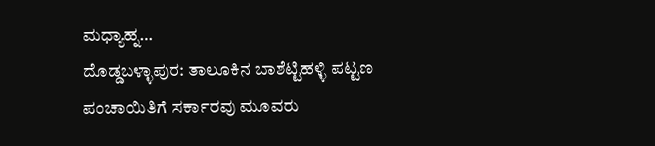ಮಧ್ಯಾಹ್ನ…
ದೊಡ್ಡಬಳ್ಳಾಪುರ: ತಾಲೂಕಿನ ಬಾಶೆಟ್ಟಿಹಳ್ಳಿ ಪಟ್ಟಣ ಪಂಚಾಯಿತಿಗೆ ಸರ್ಕಾರವು ಮೂವರು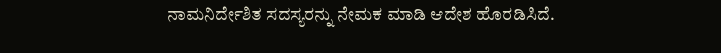ನಾಮನಿರ್ದೇಶಿತ ಸದಸ್ಯರನ್ನು ನೇಮಕ ಮಾಡಿ ಆದೇಶ ಹೊರಡಿಸಿದೆ.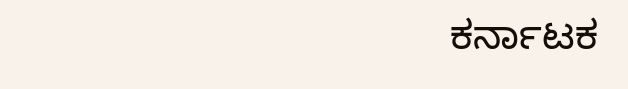ಕರ್ನಾಟಕ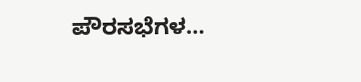ಪೌರಸಭೆಗಳ…